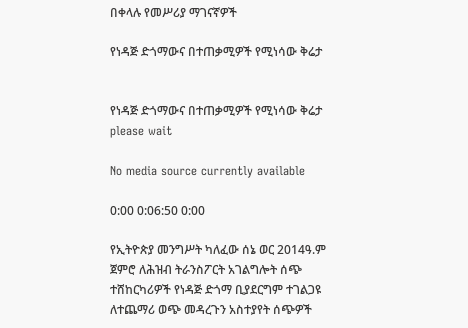በቀላሉ የመሥሪያ ማገናኛዎች

የነዳጅ ድጎማውና በተጠቃሚዎች የሚነሳው ቅሬታ


የነዳጅ ድጎማውና በተጠቃሚዎች የሚነሳው ቅሬታ
please wait

No media source currently available

0:00 0:06:50 0:00

የኢትዮጵያ መንግሥት ካለፈው ሰኔ ወር 2014ዓ.ም ጀምሮ ለሕዝብ ትራንስፖርት አገልግሎት ሰጭ ተሸከርካሪዎች የነዳጅ ድጎማ ቢያደርግም ተገልጋዩ ለተጨማሪ ወጭ መዳረጉን አስተያየት ሰጭዎች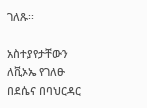ገለጹ፡፡

አስተያየታቸውን ለቪኦኤ የገለፁ በደሴና በባህርዳር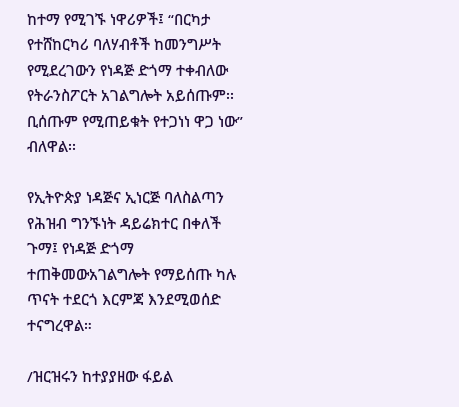ከተማ የሚገኙ ነዋሪዎች፤ “በርካታ የተሸከርካሪ ባለሃብቶች ከመንግሥት የሚደረገውን የነዳጅ ድጎማ ተቀብለው የትራንስፖርት አገልግሎት አይሰጡም፡፡ ቢሰጡም የሚጠይቁት የተጋነነ ዋጋ ነው” ብለዋል፡፡

የኢትዮጵያ ነዳጅና ኢነርጅ ባለስልጣን የሕዝብ ግንኙነት ዳይሬክተር በቀለች ጉማ፤ የነዳጅ ድጎማ ተጠቅመውአገልግሎት የማይሰጡ ካሉ ጥናት ተደርጎ እርምጃ እንደሚወሰድ ተናግረዋል።

/ዝርዝሩን ከተያያዘው ፋይል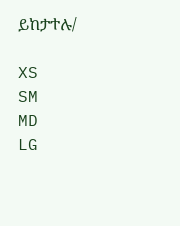ይከታተሉ/

XS
SM
MD
LG